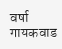वर्षा गायकवाड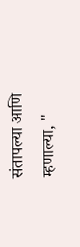संतापल्या आणि म्हणाल्या, "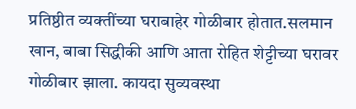प्रतिष्ठीत व्यक्तींच्या घराबाहेर गोळीबार होतात.सलमान खान, बाबा सिद्धीकी आणि आता रोहित शेट्टीच्या घरावर गोळीबार झाला. कायदा सुव्यवस्था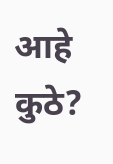आहे कुठे?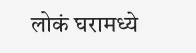लोकं घरामध्ये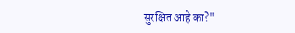सुरक्षित आहे का?"